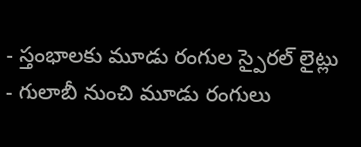- స్తంభాలకు మూడు రంగుల స్పైరల్ లైట్లు
- గులాబీ నుంచి మూడు రంగులు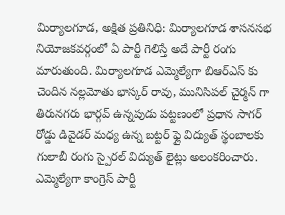మిర్యాలగూడ, అక్షిత ప్రతినిధి: మిర్యాలగూడ శాసనసభ నియోజకవర్గంలో ఏ పార్టీ గెలిస్తే అదే పార్టీ రంగు మారుతుంది. మిర్యాలగూడ ఎమ్మెల్యేగా బిఆర్ఎస్ కు చెందిన నల్లమోతు భాస్కర్ రావు, మునిసిపల్ చైర్మన్ గా తిరునగరు భార్గవ్ ఉన్నపుడు పట్టణంలో ప్రధాన సాగర్ రోడ్డు డివైడర్ మధ్య ఉన్న బట్టర్ ఫ్లై విద్యుత్ స్థంబాలకు గులాబీ రంగు స్పైరల్ విద్యుత్ లైట్లు అలంకరించారు. ఎమ్మెల్యేగా కాంగ్రెస్ పార్టీ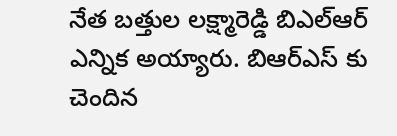నేత బత్తుల లక్ష్మారెడ్డి బిఎల్ఆర్ ఎన్నిక అయ్యారు. బిఆర్ఎస్ కు చెందిన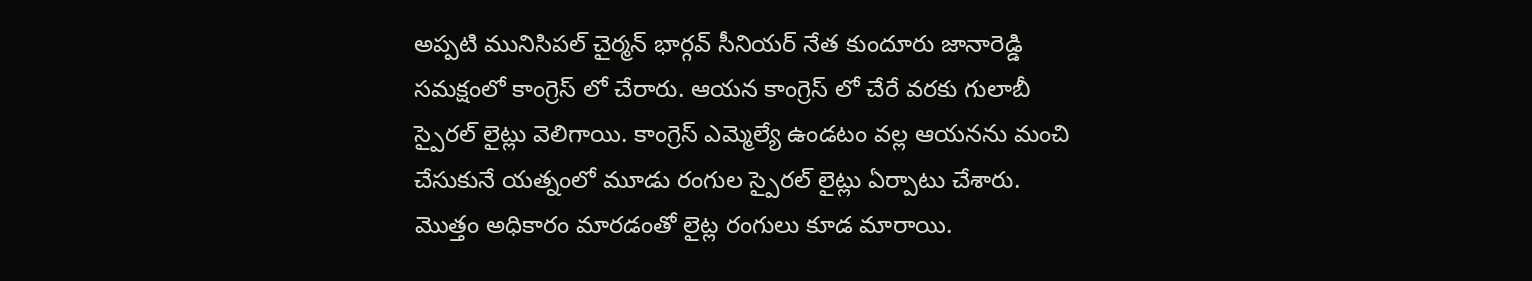అప్పటి మునిసిపల్ చైర్మన్ భార్గవ్ సీనియర్ నేత కుందూరు జానారెడ్డి సమక్షంలో కాంగ్రెస్ లో చేరారు. ఆయన కాంగ్రెస్ లో చేరే వరకు గులాబీ స్పైరల్ లైట్లు వెలిగాయి. కాంగ్రెస్ ఎమ్మెల్యే ఉండటం వల్ల ఆయనను మంచి చేసుకునే యత్నంలో మూడు రంగుల స్పైరల్ లైట్లు ఏర్పాటు చేశారు. మొత్తం అధికారం మారడంతో లైట్ల రంగులు కూడ మారాయి.